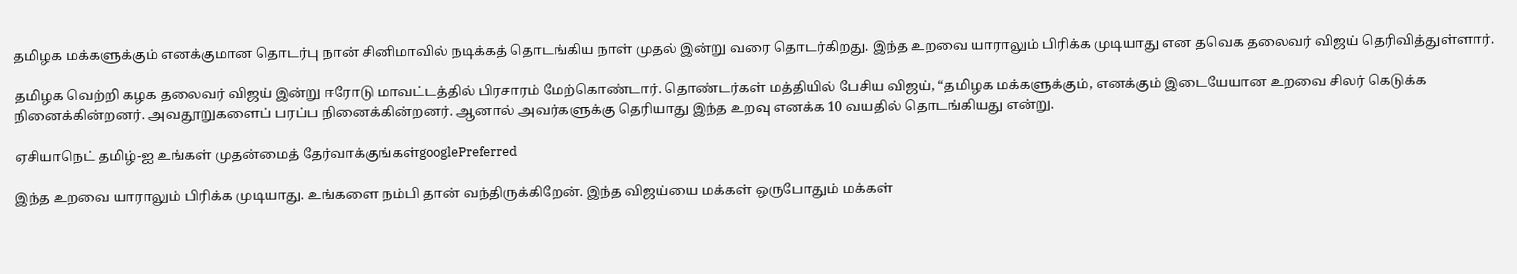தமிழக மக்களுக்கும் எனக்குமான தொடர்பு நான் சினிமாவில் நடிக்கத் தொடங்கிய நாள் முதல் இன்று வரை தொடர்கிறது. இந்த உறவை யாராலும் பிரிக்க முடியாது என தவெக தலைவர் விஜய் தெரிவித்துள்ளார்.

தமிழக வெற்றி கழக தலைவர் விஜய் இன்று ஈரோடு மாவட்டத்தில் பிரசாரம் மேற்கொண்டார். தொண்டர்கள் மத்தியில் பேசிய விஜய், “தமிழக மக்களுக்கும், எனக்கும் இடையேயான உறவை சிலர் கெடுக்க நினைக்கின்றனர். அவதூறுகளைப் பரப்ப நினைக்கின்றனர். ஆனால் அவர்களுக்கு தெரியாது இந்த உறவு எனக்க 10 வயதில் தொடங்கியது என்று.

ஏசியாநெட் தமிழ்-ஐ உங்கள் முதன்மைத் தேர்வாக்குங்கள்googlePreferred

இந்த உறவை யாராலும் பிரிக்க முடியாது. உங்களை நம்பி தான் வந்திருக்கிறேன். இந்த விஜய்யை மக்கள் ஒருபோதும் மக்கள்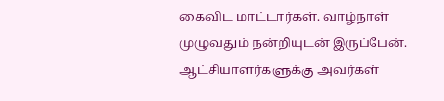கைவிட மாட்டார்கள். வாழ்நாள் முழுவதும் நன்றியுடன் இருப்பேன். ஆட்சியாளர்களுக்கு அவர்கள்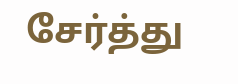சேர்த்து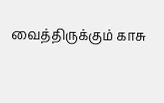வைத்திருக்கும் காசு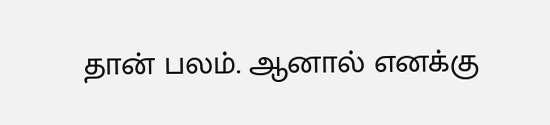தான் பலம். ஆனால் எனக்கு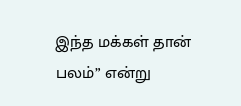இந்த மக்கள் தான் பலம்” என்று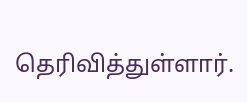தெரிவித்துள்ளார்.